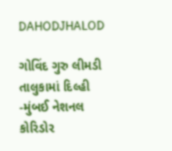DAHODJHALOD

ગોવિંદ ગુરુ લીમડી તાલુકામાં દિલ્હી -મુંબઈ નેશનલ કોરિડોર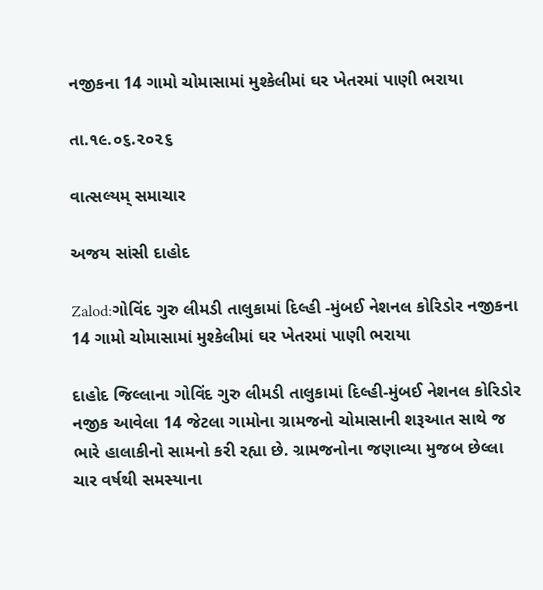નજીકના 14 ગામો ચોમાસામાં મુશ્કેલીમાં ઘર ખેતરમાં પાણી ભરાયા

તા.૧૯.૦૬.૨૦૨૬

વાત્સલ્યમ્ સમાચાર

અજય સાંસી દાહોદ

Zalod:ગોવિંદ ગુરુ લીમડી તાલુકામાં દિલ્હી -મુંબઈ નેશનલ કોરિડોર નજીકના 14 ગામો ચોમાસામાં મુશ્કેલીમાં ઘર ખેતરમાં પાણી ભરાયા

દાહોદ જિલ્લાના ગોવિંદ ગુરુ લીમડી તાલુકામાં દિલ્હી-મુંબઈ નેશનલ કોરિડોર નજીક આવેલા 14 જેટલા ગામોના ગ્રામજનો ચોમાસાની શરૂઆત સાથે જ ભારે હાલાકીનો સામનો કરી રહ્યા છે. ગ્રામજનોના જણાવ્યા મુજબ છેલ્લા ચાર વર્ષથી સમસ્યાના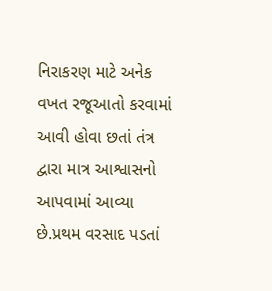નિરાકરણ માટે અનેક વખત રજૂઆતો કરવામાં આવી હોવા છતાં તંત્ર દ્વારા માત્ર આશ્વાસનો આપવામાં આવ્યા છે.પ્રથમ વરસાદ પડતાં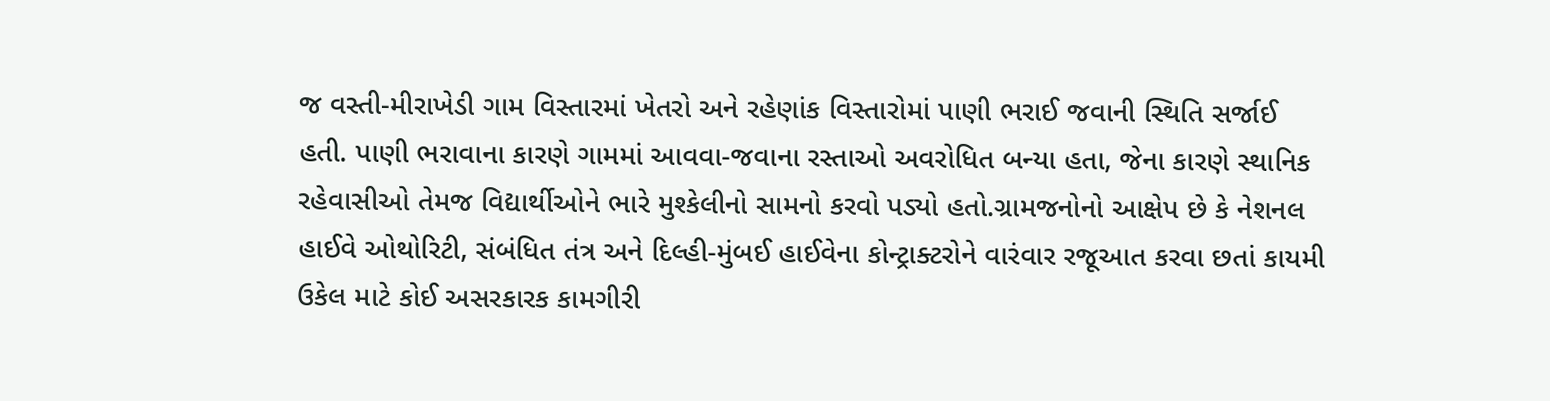જ વસ્તી-મીરાખેડી ગામ વિસ્તારમાં ખેતરો અને રહેણાંક વિસ્તારોમાં પાણી ભરાઈ જવાની સ્થિતિ સર્જાઈ હતી. પાણી ભરાવાના કારણે ગામમાં આવવા-જવાના રસ્તાઓ અવરોધિત બન્યા હતા, જેના કારણે સ્થાનિક રહેવાસીઓ તેમજ વિદ્યાર્થીઓને ભારે મુશ્કેલીનો સામનો કરવો પડ્યો હતો.ગ્રામજનોનો આક્ષેપ છે કે નેશનલ હાઈવે ઓથોરિટી, સંબંધિત તંત્ર અને દિલ્હી-મુંબઈ હાઈવેના કોન્ટ્રાક્ટરોને વારંવાર રજૂઆત કરવા છતાં કાયમી ઉકેલ માટે કોઈ અસરકારક કામગીરી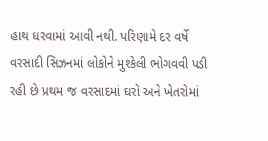હાથ ધરવામાં આવી નથી. પરિણામે દર વર્ષે વરસાદી સિઝનમાં લોકોને મુશ્કેલી ભોગવવી પડી રહી છે પ્રથમ જ વરસાદમાં ઘરો અને ખેતરોમાં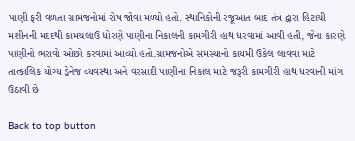પાણી ફરી વળતા ગ્રામજનોમાં રોષ જોવા મળ્યો હતો. સ્થાનિકોની રજૂઆત બાદ તંત્ર દ્વારા હિટાચી મશીનની મદદથી કામચલાઉ ધોરણે પાણીના નિકાલની કામગીરી હાથ ધરવામાં આવી હતી, જેના કારણે પાણીનો ભરાવો ઓછો કરવામાં આવ્યો હતો.ગ્રામજનોએ સમસ્યાનો કાયમી ઉકેલ લાવવા માટે તાત્કાલિક યોગ્ય ડ્રેનેજ વ્યવસ્થા અને વરસાદી પાણીના નિકાલ માટે જરૂરી કામગીરી હાથ ધરવાની માંગ ઉઠાવી છે

Back to top button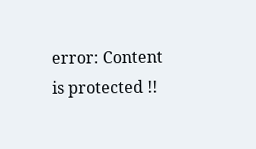error: Content is protected !!